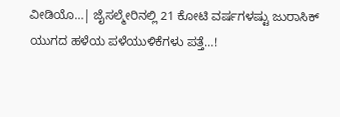ವೀಡಿಯೊ…| ಜೈಸಲ್ಮೇರಿನಲ್ಲಿ 21 ಕೋಟಿ ವರ್ಷಗಳಷ್ಟು ಜುರಾಸಿಕ್ ಯುಗದ ಹಳೆಯ ಪಳೆಯುಳಿಕೆಗಳು ಪತ್ತೆ…!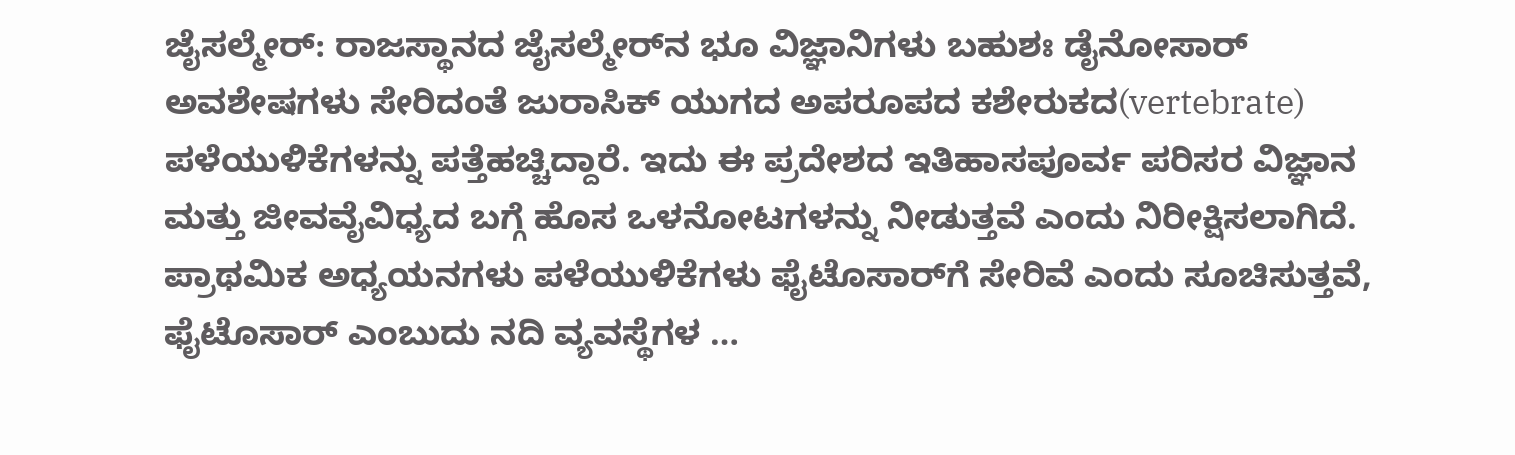ಜೈಸಲ್ಮೇರ್: ರಾಜಸ್ಥಾನದ ಜೈಸಲ್ಮೇರ್‌ನ ಭೂ ವಿಜ್ಞಾನಿಗಳು ಬಹುಶಃ ಡೈನೋಸಾರ್ ಅವಶೇಷಗಳು ಸೇರಿದಂತೆ ಜುರಾಸಿಕ್ ಯುಗದ ಅಪರೂಪದ ಕಶೇರುಕದ(vertebrate) ಪಳೆಯುಳಿಕೆಗಳನ್ನು ಪತ್ತೆಹಚ್ಚಿದ್ದಾರೆ. ಇದು ಈ ಪ್ರದೇಶದ ಇತಿಹಾಸಪೂರ್ವ ಪರಿಸರ ವಿಜ್ಞಾನ ಮತ್ತು ಜೀವವೈವಿಧ್ಯದ ಬಗ್ಗೆ ಹೊಸ ಒಳನೋಟಗಳನ್ನು ನೀಡುತ್ತವೆ ಎಂದು ನಿರೀಕ್ಷಿಸಲಾಗಿದೆ. ಪ್ರಾಥಮಿಕ ಅಧ್ಯಯನಗಳು ಪಳೆಯುಳಿಕೆಗಳು ಫೈಟೊಸಾರ್‌ಗೆ ಸೇರಿವೆ ಎಂದು ಸೂಚಿಸುತ್ತವೆ, ಫೈಟೊಸಾರ್‌ ಎಂಬುದು ನದಿ ವ್ಯವಸ್ಥೆಗಳ …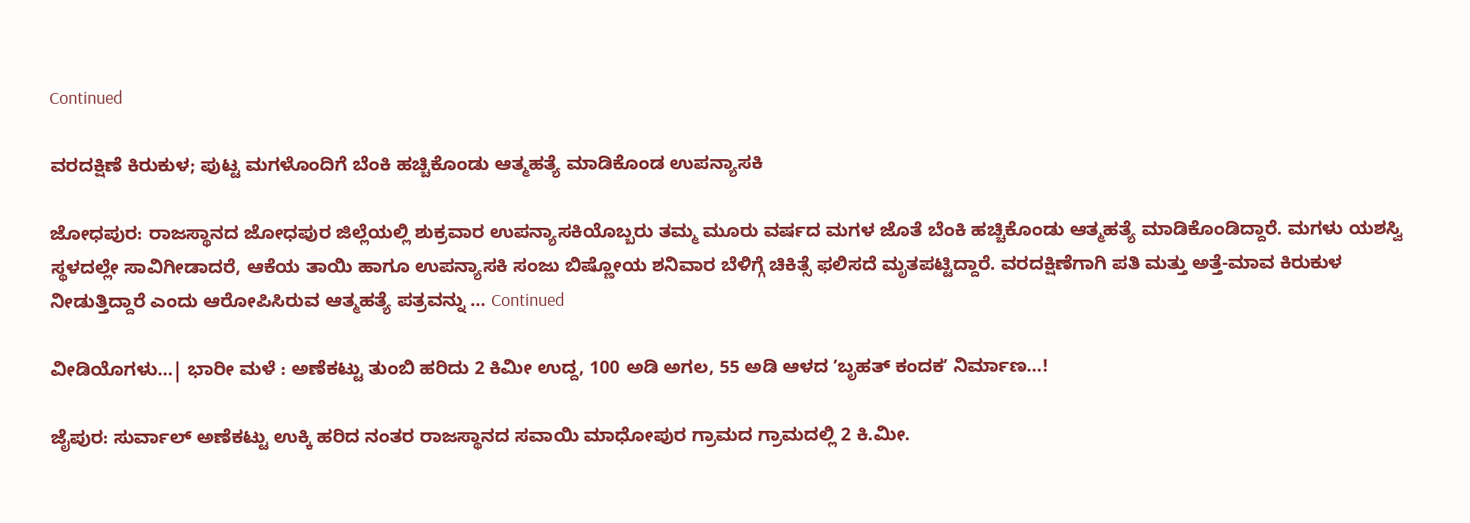Continued

ವರದಕ್ಷಿಣೆ ಕಿರುಕುಳ; ಪುಟ್ಟ ಮಗಳೊಂದಿಗೆ ಬೆಂಕಿ ಹಚ್ಚಿಕೊಂಡು ಆತ್ಮಹತ್ಯೆ ಮಾಡಿಕೊಂಡ ಉಪನ್ಯಾಸಕಿ

ಜೋಧಪುರ: ರಾಜಸ್ಥಾನದ ಜೋಧಪುರ ಜಿಲ್ಲೆಯಲ್ಲಿ ಶುಕ್ರವಾರ ಉಪನ್ಯಾಸಕಿಯೊಬ್ಬರು ತಮ್ಮ ಮೂರು ವರ್ಷದ ಮಗಳ ಜೊತೆ ಬೆಂಕಿ ಹಚ್ಚಿಕೊಂಡು ಆತ್ಮಹತ್ಯೆ ಮಾಡಿಕೊಂಡಿದ್ದಾರೆ. ಮಗಳು ಯಶಸ್ವಿ ಸ್ಥಳದಲ್ಲೇ ಸಾವಿಗೀಡಾದರೆ, ಆಕೆಯ ತಾಯಿ ಹಾಗೂ ಉಪನ್ಯಾಸಕಿ ಸಂಜು ಬಿಷ್ಣೋಯ ಶನಿವಾರ ಬೆಳಿಗ್ಗೆ ಚಿಕಿತ್ಸೆ ಫಲಿಸದೆ ಮೃತಪಟ್ಟಿದ್ದಾರೆ. ವರದಕ್ಷಿಣೆಗಾಗಿ ಪತಿ ಮತ್ತು ಅತ್ತೆ-ಮಾವ ಕಿರುಕುಳ ನೀಡುತ್ತಿದ್ದಾರೆ ಎಂದು ಆರೋಪಿಸಿರುವ ಆತ್ಮಹತ್ಯೆ ಪತ್ರವನ್ನು … Continued

ವೀಡಿಯೊಗಳು…| ಭಾರೀ ಮಳೆ : ಅಣೆಕಟ್ಟು ತುಂಬಿ ಹರಿದು 2 ಕಿಮೀ ಉದ್ದ, 100 ಅಡಿ ಅಗಲ, 55 ಅಡಿ ಆಳದ ʼಬೃಹತ್‌ ಕಂದಕʼ ನಿರ್ಮಾಣ…!

ಜೈಪುರ: ಸುರ್ವಾಲ್ ಅಣೆಕಟ್ಟು ಉಕ್ಕಿ ಹರಿದ ನಂತರ ರಾಜಸ್ಥಾನದ ಸವಾಯಿ ಮಾಧೋಪುರ ಗ್ರಾಮದ ಗ್ರಾಮದಲ್ಲಿ 2 ಕಿ.ಮೀ.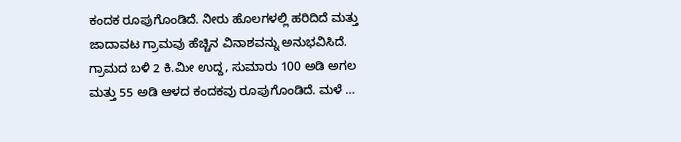ಕಂದಕ ರೂಪುಗೊಂಡಿದೆ. ನೀರು ಹೊಲಗಳಲ್ಲಿ ಹರಿದಿದೆ ಮತ್ತು ಜಾದಾವಟ ಗ್ರಾಮವು ಹೆಚ್ಚಿನ ವಿನಾಶವನ್ನು ಅನುಭವಿಸಿದೆ. ಗ್ರಾಮದ ಬಳಿ 2 ಕಿ.ಮೀ ಉದ್ದ, ಸುಮಾರು 100 ಅಡಿ ಅಗಲ ಮತ್ತು 55 ಅಡಿ ಆಳದ ಕಂದಕವು ರೂಪುಗೊಂಡಿದೆ. ಮಳೆ …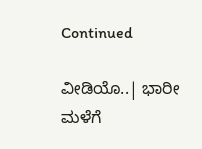Continued

ವೀಡಿಯೊ..| ಭಾರೀ ಮಳೆಗೆ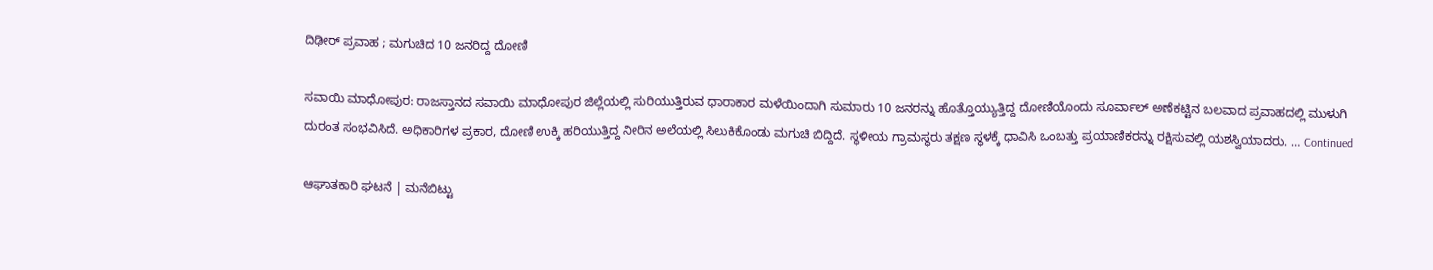ದಿಢೀರ್‌ ಪ್ರವಾಹ ; ಮಗುಚಿದ 10 ಜನರಿದ್ದ ದೋಣಿ

ಸವಾಯಿ ಮಾಧೋಪುರ: ರಾಜಸ್ತಾನದ ಸವಾಯಿ ಮಾಧೋಪುರ ಜಿಲ್ಲೆಯಲ್ಲಿ ಸುರಿಯುತ್ತಿರುವ ಧಾರಾಕಾರ ಮಳೆಯಿಂದಾಗಿ ಸುಮಾರು 10 ಜನರನ್ನು ಹೊತ್ತೊಯ್ಯುತ್ತಿದ್ದ ದೋಣಿಯೊಂದು ಸೂರ್ವಾಲ್ ಅಣೆಕಟ್ಟಿನ ಬಲವಾದ ಪ್ರವಾಹದಲ್ಲಿ ಮುಳುಗಿ ದುರಂತ ಸಂಭವಿಸಿದೆ. ಅಧಿಕಾರಿಗಳ ಪ್ರಕಾರ, ದೋಣಿ ಉಕ್ಕಿ ಹರಿಯುತ್ತಿದ್ದ ನೀರಿನ ಅಲೆಯಲ್ಲಿ ಸಿಲುಕಿಕೊಂಡು ಮಗುಚಿ ಬಿದ್ದಿದೆ. ಸ್ಥಳೀಯ ಗ್ರಾಮಸ್ಥರು ತಕ್ಷಣ ಸ್ಥಳಕ್ಕೆ ಧಾವಿಸಿ ಒಂಬತ್ತು ಪ್ರಯಾಣಿಕರನ್ನು ರಕ್ಷಿಸುವಲ್ಲಿ ಯಶಸ್ವಿಯಾದರು. … Continued

ಆಘಾತಕಾರಿ ಘಟನೆ | ಮನೆಬಿಟ್ಟು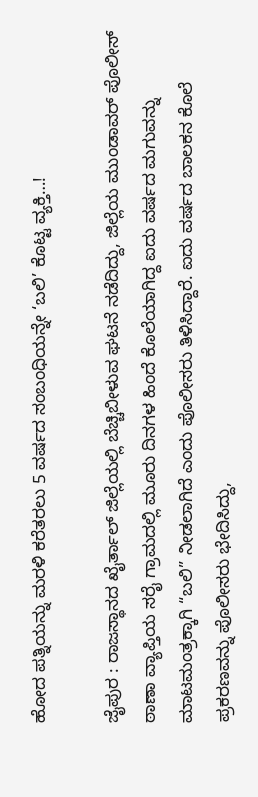ಹೋದ ಪತ್ನಿಯನ್ನು ಮರಳಿ ಕರೆತರಲು 5 ವರ್ಷದ ಸಂಬಂಧಿಯನ್ನೇ ‘ಬಲಿ’ ಕೊಟ್ಟ ವ್ಯಕ್ತಿ…!

ಜೈಪುರ : ರಾಜಸ್ಥಾನದ ಖೈರ್ತಾಲ್ ಜಿಲ್ಲೆಯಲ್ಲಿ ಬೆಚ್ಚಿಬೀಳುವ ಘಟನೆ ನಡೆದಿದ್ದು, ಜಿಲ್ಲೆಯ ಮುಂಡಾವರ್ ಪೊಲೀಸ್ ಠಾಣಾ ವ್ಯಾಪ್ತಿಯ ಸರೈ ಗ್ರಾಮದಲ್ಲಿ ಮೂರು ದಿನಗಳ ಹಿಂದೆ ಕೊಲೆಯಾಗಿದ್ದ ಐದು ವರ್ಷದ ಮಗುವನ್ನು ಮಾಟಮಂತ್ರಕ್ಕಾಗಿ “ಬಲಿ” ನೀಡಲಾಗಿದೆ ಎಂದು ಪೊಲೀಸರು ತಿಳಿಸಿದ್ದಾರೆ. ಐದು ವರ್ಷದ ಬಾಲಕನ ಕೊಲೆ ಪ್ರಕರಣವನ್ನು ಪೊಲೀಸರು ಭೇದಿಸಿದ್ದು,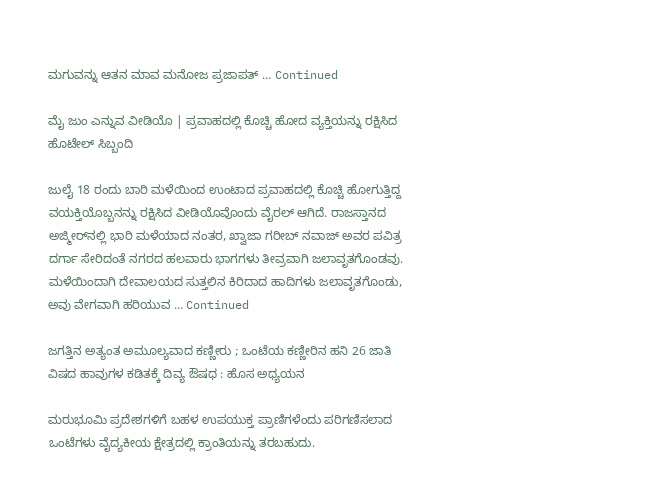ಮಗುವನ್ನು ಆತನ ಮಾವ ಮನೋಜ ಪ್ರಜಾಪತ್‌ … Continued

ಮೈ ಜುಂ ಎನ್ನುವ ವೀಡಿಯೊ | ಪ್ರವಾಹದಲ್ಲಿ ಕೊಚ್ಚಿ ಹೋದ ವ್ಯಕ್ತಿಯನ್ನು ರಕ್ಷಿಸಿದ ಹೊಟೇಲ್‌ ಸಿಬ್ಬಂದಿ

ಜುಲೈ 18 ರಂದು ಬಾರಿ ಮಳೆಯಿಂದ ಉಂಟಾದ ಪ್ರವಾಹದಲ್ಲಿ ಕೊಚ್ಚಿ ಹೋಗುತ್ತಿದ್ದ ವಯಕ್ತಿಯೊಬ್ಬನನ್ನು ರಕ್ಷಿಸಿದ ವೀಡಿಯೊವೊಂದು ವೈರಲ್‌ ಆಗಿದೆ. ರಾಜಸ್ತಾನದ ಅಜ್ಮೀರ್‌ನಲ್ಲಿ ಭಾರಿ ಮಳೆಯಾದ ನಂತರ, ಖ್ವಾಜಾ ಗರೀಬ್ ನವಾಜ್ ಅವರ ಪವಿತ್ರ ದರ್ಗಾ ಸೇರಿದಂತೆ ನಗರದ ಹಲವಾರು ಭಾಗಗಳು ತೀವ್ರವಾಗಿ ಜಲಾವೃತಗೊಂಡವು. ಮಳೆಯಿಂದಾಗಿ ದೇವಾಲಯದ ಸುತ್ತಲಿನ ಕಿರಿದಾದ ಹಾದಿಗಳು ಜಲಾವೃತಗೊಂಡು, ಅವು ವೇಗವಾಗಿ ಹರಿಯುವ … Continued

ಜಗತ್ತಿನ ಅತ್ಯಂತ ಅಮೂಲ್ಯವಾದ ಕಣ್ಣೀರು ; ಒಂಟೆಯ ಕಣ್ಣೀರಿನ ಹನಿ 26 ಜಾತಿ ವಿಷದ ಹಾವುಗಳ ಕಡಿತಕ್ಕೆ ದಿವ್ಯ ಔಷಧ : ಹೊಸ ಅಧ್ಯಯನ

ಮರುಭೂಮಿ ಪ್ರದೇಶಗಳಿಗೆ ಬಹಳ ಉಪಯುಕ್ತ ಪ್ರಾಣಿಗಳೆಂದು ಪರಿಗಣಿಸಲಾದ ಒಂಟೆಗಳು ವೈದ್ಯಕೀಯ ಕ್ಷೇತ್ರದಲ್ಲಿ ಕ್ರಾಂತಿಯನ್ನು ತರಬಹುದು.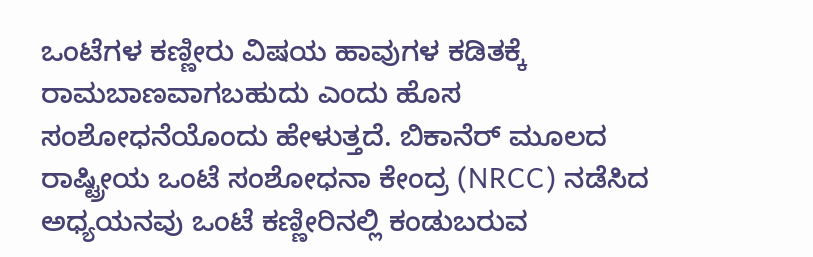ಒಂಟೆಗಳ ಕಣ್ಣೀರು ವಿಷಯ ಹಾವುಗಳ ಕಡಿತಕ್ಕೆ ರಾಮಬಾಣವಾಗಬಹುದು ಎಂದು ಹೊಸ ಸಂಶೋಧನೆಯೊಂದು ಹೇಳುತ್ತದೆ. ಬಿಕಾನೆರ್ ಮೂಲದ ರಾಷ್ಟ್ರೀಯ ಒಂಟೆ ಸಂಶೋಧನಾ ಕೇಂದ್ರ (NRCC) ನಡೆಸಿದ ಅಧ್ಯಯನವು ಒಂಟೆ ಕಣ್ಣೀರಿನಲ್ಲಿ ಕಂಡುಬರುವ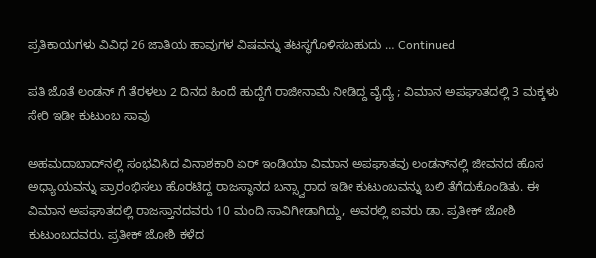ಪ್ರತಿಕಾಯಗಳು ವಿವಿಧ 26 ಜಾತಿಯ ಹಾವುಗಳ ವಿಷವನ್ನು ತಟಸ್ಥಗೊಳಿಸಬಹುದು … Continued

ಪತಿ ಜೊತೆ ಲಂಡನ್‌ ಗೆ ತೆರಳಲು 2 ದಿನದ ಹಿಂದೆ ಹುದ್ದೆಗೆ ರಾಜೀನಾಮೆ ನೀಡಿದ್ದ ವೈದ್ಯೆ ; ವಿಮಾನ ಅಪಘಾತದಲ್ಲಿ 3 ಮಕ್ಕಳು ಸೇರಿ ಇಡೀ ಕುಟುಂಬ ಸಾವು

ಅಹಮದಾಬಾದ್‌ನಲ್ಲಿ ಸಂಭವಿಸಿದ ವಿನಾಶಕಾರಿ ಏರ್ ಇಂಡಿಯಾ ವಿಮಾನ ಅಪಘಾತವು ಲಂಡನ್‌ನಲ್ಲಿ ಜೀವನದ ಹೊಸ ಅಧ್ಯಾಯವನ್ನು ಪ್ರಾರಂಭಿಸಲು ಹೊರಟಿದ್ದ ರಾಜಸ್ಥಾನದ ಬನ್ಸ್ವಾರಾದ ಇಡೀ ಕುಟುಂಬವನ್ನು ಬಲಿ ತೆಗೆದುಕೊಂಡಿತು. ಈ ವಿಮಾನ ಅಪಘಾತದಲ್ಲಿ ರಾಜಸ್ತಾನದವರು 10 ಮಂದಿ ಸಾವಿಗೀಡಾಗಿದ್ದು, ಅವರಲ್ಲಿ ಐವರು ಡಾ. ಪ್ರತೀಕ್ ಜೋಶಿ ಕುಟುಂಬದವರು. ಪ್ರತೀಕ್ ಜೋಶಿ ಕಳೆದ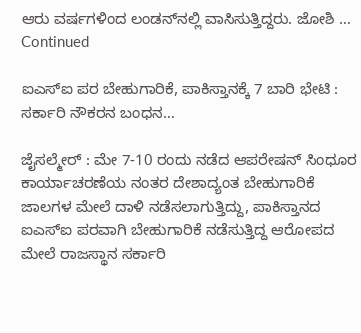ಆರು ವರ್ಷಗಳಿಂದ ಲಂಡನ್‌ನಲ್ಲಿ ವಾಸಿಸುತ್ತಿದ್ದರು. ಜೋಶಿ … Continued

ಐಎಸ್‌ಐ ಪರ ಬೇಹುಗಾರಿಕೆ, ಪಾಕಿಸ್ತಾನಕ್ಕೆ 7 ಬಾರಿ ಭೇಟಿ : ಸರ್ಕಾರಿ ನೌಕರನ ಬಂಧನ…

ಜೈಸಲ್ಮೇರ್‌ : ಮೇ 7-10 ರಂದು ನಡೆದ ಆಪರೇಷನ್ ಸಿಂಧೂರ ಕಾರ್ಯಾಚರಣೆಯ ನಂತರ ದೇಶಾದ್ಯಂತ ಬೇಹುಗಾರಿಕೆ ಜಾಲಗಳ ಮೇಲೆ ದಾಳಿ ನಡೆಸಲಾಗುತ್ತಿದ್ದು, ಪಾಕಿಸ್ತಾನದ ಐಎಸ್‌ಐ ಪರವಾಗಿ ಬೇಹುಗಾರಿಕೆ ನಡೆಸುತ್ತಿದ್ದ ಆರೋಪದ ಮೇಲೆ ರಾಜಸ್ಥಾನ ಸರ್ಕಾರಿ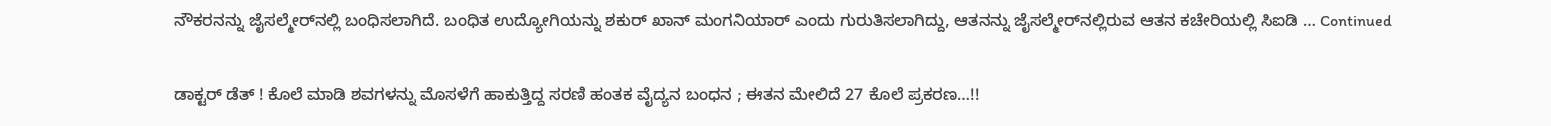ನೌಕರನನ್ನು ಜೈಸಲ್ಮೇರ್‌ನಲ್ಲಿ ಬಂಧಿಸಲಾಗಿದೆ. ಬಂಧಿತ ಉದ್ಯೋಗಿಯನ್ನು ಶಕುರ್ ಖಾನ್ ಮಂಗನಿಯಾರ್ ಎಂದು ಗುರುತಿಸಲಾಗಿದ್ದು, ಆತನನ್ನು ಜೈಸಲ್ಮೇರ್‌ನಲ್ಲಿರುವ ಆತನ ಕಚೇರಿಯಲ್ಲಿ ಸಿಐಡಿ … Continued

ಡಾಕ್ಟರ್ ಡೆತ್‌ ! ಕೊಲೆ ಮಾಡಿ ಶವಗಳನ್ನು ಮೊಸಳೆಗೆ ಹಾಕುತ್ತಿದ್ದ ಸರಣಿ ಹಂತಕ ವೈದ್ಯನ ಬಂಧನ ; ಈತನ ಮೇಲಿದೆ 27 ಕೊಲೆ ಪ್ರಕರಣ…!!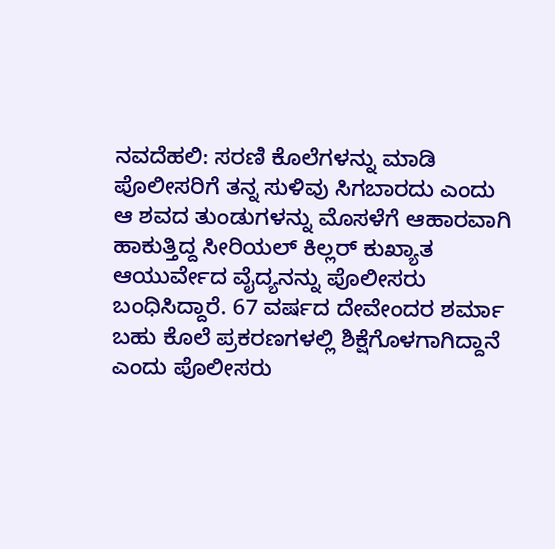ನವದೆಹಲಿ: ಸರಣಿ ಕೊಲೆಗಳನ್ನು ಮಾಡಿ ಪೊಲೀಸರಿಗೆ ತನ್ನ ಸುಳಿವು ಸಿಗಬಾರದು ಎಂದು ಆ ಶವದ ತುಂಡುಗಳನ್ನು ಮೊಸಳೆಗೆ ಆಹಾರವಾಗಿ ಹಾಕುತ್ತಿದ್ದ ಸೀರಿಯಲ್ ಕಿಲ್ಲರ್ ಕುಖ್ಯಾತ ಆಯುರ್ವೇದ ವೈದ್ಯನನ್ನು ಪೊಲೀಸರು ಬಂಧಿಸಿದ್ದಾರೆ. 67 ವರ್ಷದ ದೇವೇಂದರ ಶರ್ಮಾ ಬಹು ಕೊಲೆ ಪ್ರಕರಣಗಳಲ್ಲಿ ಶಿಕ್ಷೆಗೊಳಗಾಗಿದ್ದಾನೆ ಎಂದು ಪೊಲೀಸರು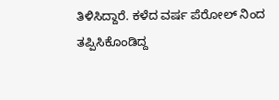ತಿಳಿಸಿದ್ದಾರೆ. ಕಳೆದ ವರ್ಷ ಪೆರೋಲ್ ನಿಂದ ತಪ್ಪಿಸಿಕೊಂಡಿದ್ದ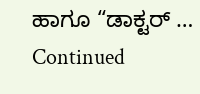ಹಾಗೂ “ಡಾಕ್ಟರ್ … Continued